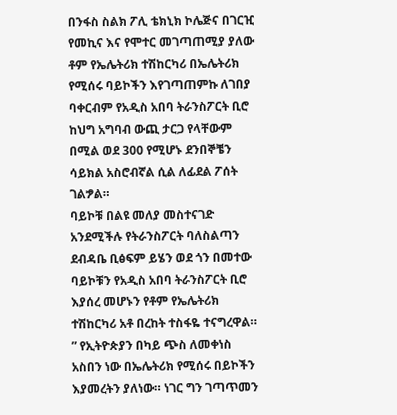በንፋስ ስልክ ፖሊ ቴክኒክ ኮሌጅና በገርዢ የመኪና እና የሞተር መገጣጠሚያ ያለው ቶም የኤሌትሪክ ተሽከርካሪ በኤሌትሪክ የሚሰሩ ባይኮችን እየገጣጠምኩ ለገበያ ባቀርብም የአዲስ አበባ ትራንስፖርት ቢሮ ከህግ አግባብ ውጪ ታርጋ የላቸውም በሚል ወደ 300 የሚሆኑ ደንበኞቼን ሳይክል አስሮብኛል ሲል ለፊደል ፖሰት ገልፇል።
ባይኮቹ በልዩ መለያ መስተናገድ አንደሚችሉ የትራንስፖርት ባለስልጣን ደብዳቤ ቢፅፍም ይሄን ወደ ጎን በመተው ባይኮቹን የአዲስ አበባ ትራንስፖርት ቢሮ እያሰረ መሆኑን የቶም የኤሌትሪክ ተሽከርካሪ አቶ በረከት ተስፋዬ ተናግረዋል።
” የኢትዮጵያን በካይ ጭስ ለመቀነስ አስበን ነው በኤሌትሪክ የሚሰሩ በይኮችን እያመረትን ያለነው። ነገር ግን ገጣጥመን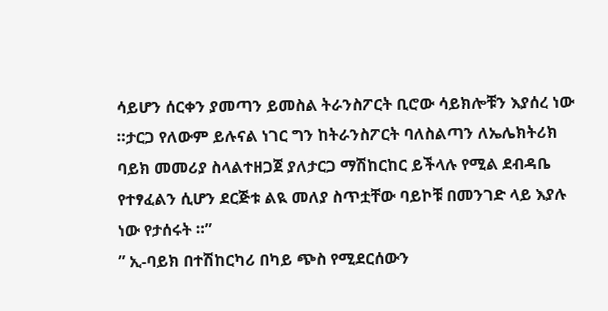ሳይሆን ሰርቀን ያመጣን ይመስል ትራንስፖርት ቢሮው ሳይክሎቹን እያሰረ ነው ።ታርጋ የለውም ይሉናል ነገር ግን ከትራንስፖርት ባለስልጣን ለኤሌክትሪክ ባይክ መመሪያ ስላልተዘጋጀ ያለታርጋ ማሽከርከር ይችላሉ የሚል ደብዳቤ የተፃፈልን ሲሆን ደርጅቱ ልዪ መለያ ስጥቷቸው ባይኮቹ በመንገድ ላይ እያሉ ነው የታሰሩት ።”
” ኢ-ባይክ በተሽከርካሪ በካይ ጭስ የሚደርሰውን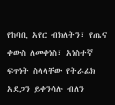የከባቢ አየር ብክለትን፣ የጤና ቀውስ ለመቀነስ፣ አነስተኛ ፍጥነት ስላላቸው የትራፊክ አደጋን ይቀንሳሉ ብለን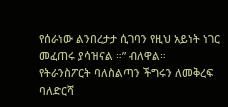የሰራነው ልንበረታታ ሲገባን የዚህ አይነት ነገር መፈጠሩ ያሳዝናል ።” ብለዋል።
የትራንስፖርት ባለስልጣን ችግሩን ለመቅረፍ ባለድርሻ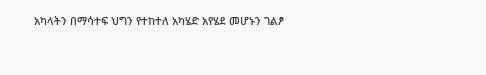አካላትን በማሳተፍ ህግን የተከተለ አካሄድ አየሄደ መሆኑን ገልፆ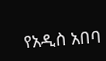የአዲስ አበባ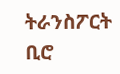ትራንስፖርት ቢሮ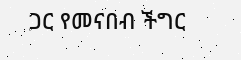ጋር የመናበብ ችግር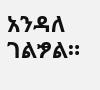አንዳለ ገልፇል።